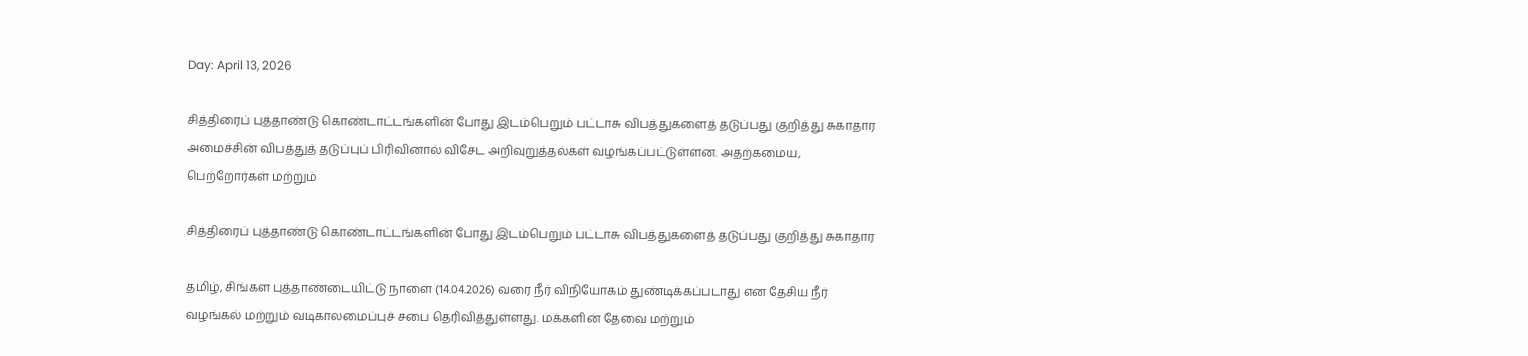Day: April 13, 2026

சித்திரைப் புத்தாண்டு கொண்டாட்டங்களின் போது இடம்பெறும் பட்டாசு விபத்துகளைத் தடுப்பது குறித்து சுகாதார அமைச்சின் விபத்துத் தடுப்புப் பிரிவினால் விசேட அறிவுறுத்தல்கள் வழங்கப்பட்டுள்ளன. அதற்கமைய, பெற்றோர்கள் மற்றும்

சித்திரைப் புத்தாண்டு கொண்டாட்டங்களின் போது இடம்பெறும் பட்டாசு விபத்துகளைத் தடுப்பது குறித்து சுகாதார

தமிழ், சிங்கள புத்தாண்டையிட்டு நாளை (14.04.2026) வரை நீர் விநியோகம் துண்டிக்கப்படாது என தேசிய நீர் வழங்கல் மற்றும் வடிகாலமைப்புச் சபை தெரிவித்துள்ளது. மக்களின் தேவை மற்றும்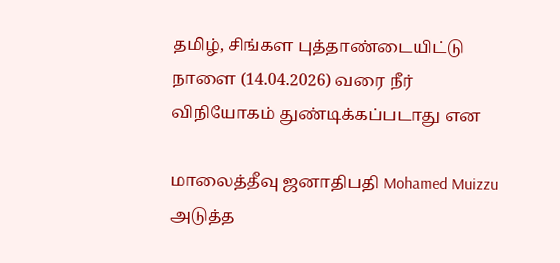தமிழ், சிங்கள புத்தாண்டையிட்டு நாளை (14.04.2026) வரை நீர் விநியோகம் துண்டிக்கப்படாது என

மாலைத்தீவு ஜனாதிபதி Mohamed Muizzu அடுத்த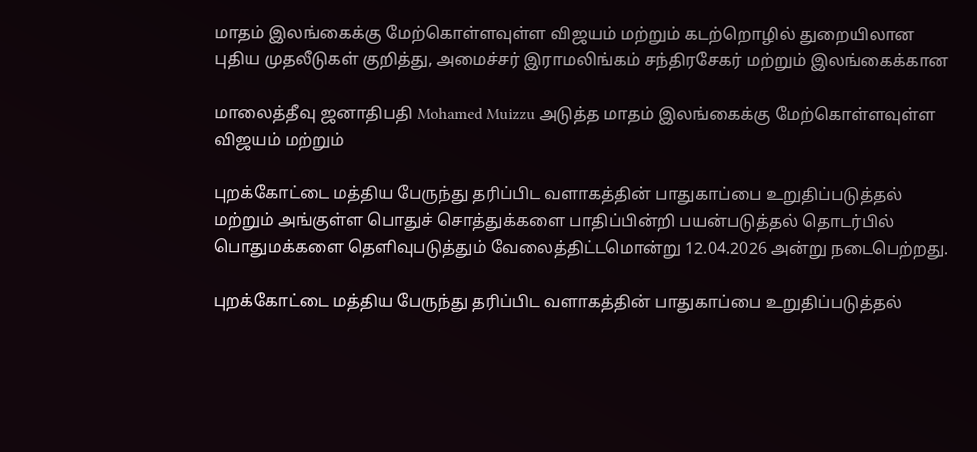மாதம் இலங்கைக்கு மேற்கொள்ளவுள்ள விஜயம் மற்றும் கடற்றொழில் துறையிலான புதிய முதலீடுகள் குறித்து, அமைச்சர் இராமலிங்கம் சந்திரசேகர் மற்றும் இலங்கைக்கான

மாலைத்தீவு ஜனாதிபதி Mohamed Muizzu அடுத்த மாதம் இலங்கைக்கு மேற்கொள்ளவுள்ள விஜயம் மற்றும்

புறக்கோட்டை மத்திய பேருந்து தரிப்பிட வளாகத்தின் பாதுகாப்பை உறுதிப்படுத்தல் மற்றும் அங்குள்ள பொதுச் சொத்துக்களை பாதிப்பின்றி பயன்படுத்தல் தொடர்பில் பொதுமக்களை தெளிவுபடுத்தும் வேலைத்திட்டமொன்று 12.04.2026 அன்று நடைபெற்றது.

புறக்கோட்டை மத்திய பேருந்து தரிப்பிட வளாகத்தின் பாதுகாப்பை உறுதிப்படுத்தல்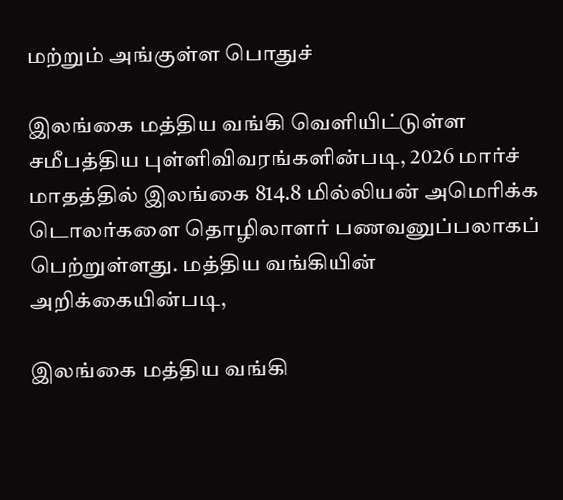மற்றும் அங்குள்ள பொதுச்

இலங்கை மத்திய வங்கி வெளியிட்டுள்ள சமீபத்திய புள்ளிவிவரங்களின்படி, 2026 மார்ச் மாதத்தில் இலங்கை 814.8 மில்லியன் அமெரிக்க டொலர்களை தொழிலாளர் பணவனுப்பலாகப் பெற்றுள்ளது. மத்திய வங்கியின் அறிக்கையின்படி,

இலங்கை மத்திய வங்கி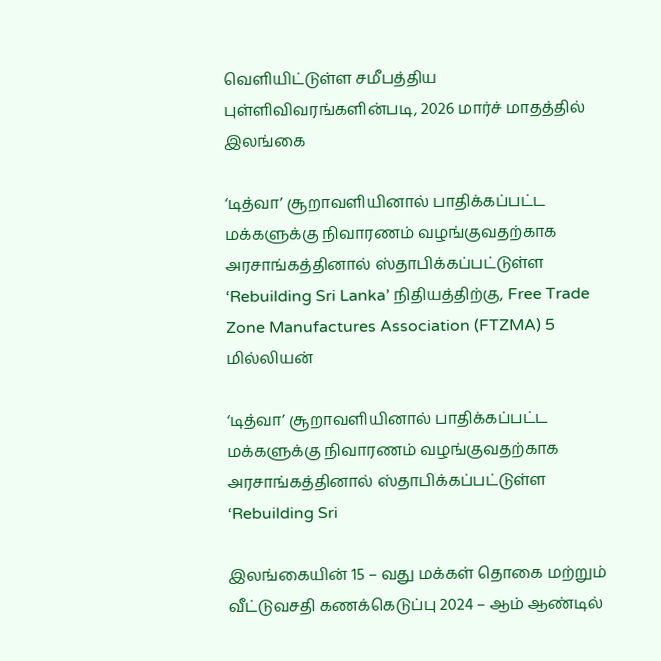வெளியிட்டுள்ள சமீபத்திய புள்ளிவிவரங்களின்படி, 2026 மார்ச் மாதத்தில் இலங்கை

‘டித்வா’ சூறாவளியினால் பாதிக்கப்பட்ட மக்களுக்கு நிவாரணம் வழங்குவதற்காக அரசாங்கத்தினால் ஸ்தாபிக்கப்பட்டுள்ள ‘Rebuilding Sri Lanka’ நிதியத்திற்கு, Free Trade Zone Manufactures Association (FTZMA) 5 மில்லியன்

‘டித்வா’ சூறாவளியினால் பாதிக்கப்பட்ட மக்களுக்கு நிவாரணம் வழங்குவதற்காக அரசாங்கத்தினால் ஸ்தாபிக்கப்பட்டுள்ள ‘Rebuilding Sri

இலங்கையின் 15 – வது மக்கள் தொகை மற்றும் வீட்டுவசதி கணக்கெடுப்பு 2024 – ஆம் ஆண்டில்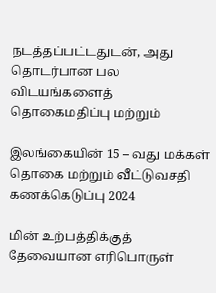நடத்தப்பட்டதுடன், அது தொடர்பான பல விடயங்களைத் தொகைமதிப்பு மற்றும்

இலங்கையின் 15 – வது மக்கள் தொகை மற்றும் வீட்டுவசதி கணக்கெடுப்பு 2024

மின் உற்பத்திக்குத் தேவையான எரிபொருள்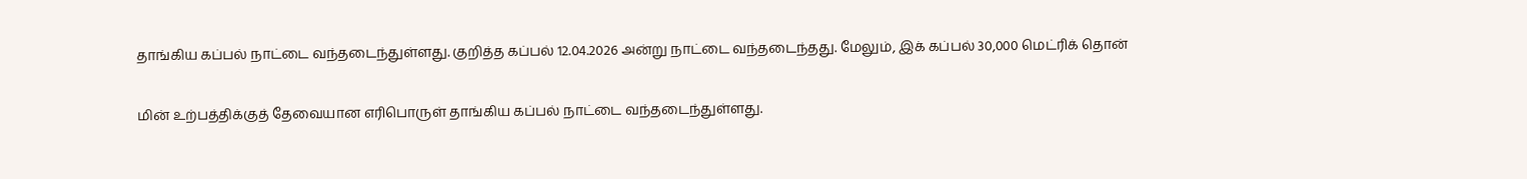தாங்கிய கப்பல் நாட்டை வந்தடைந்துள்ளது. குறித்த கப்பல் 12.04.2026 அன்று நாட்டை வந்தடைந்தது. மேலும், இக் கப்பல் 30,000 மெட்ரிக் தொன்

மின் உற்பத்திக்குத் தேவையான எரிபொருள் தாங்கிய கப்பல் நாட்டை வந்தடைந்துள்ளது.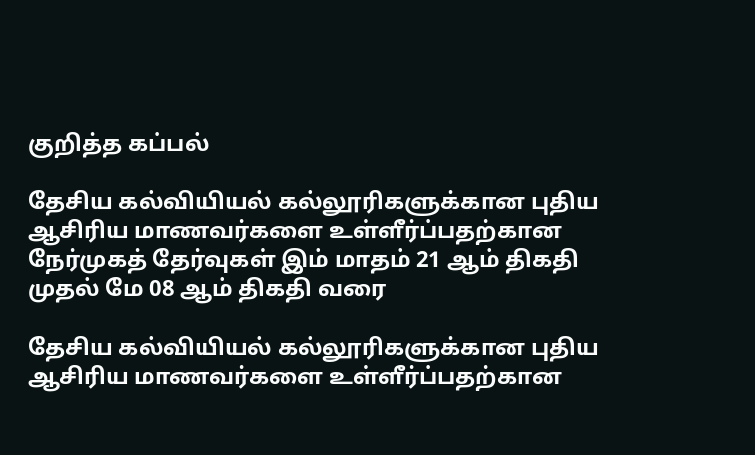குறித்த கப்பல்

தேசிய கல்வியியல் கல்லூரிகளுக்கான புதிய ஆசிரிய மாணவர்களை உள்ளீர்ப்பதற்கான நேர்முகத் தேர்வுகள் இம் மாதம் 21 ஆம் திகதி முதல் மே 08 ஆம் திகதி வரை

தேசிய கல்வியியல் கல்லூரிகளுக்கான புதிய ஆசிரிய மாணவர்களை உள்ளீர்ப்பதற்கான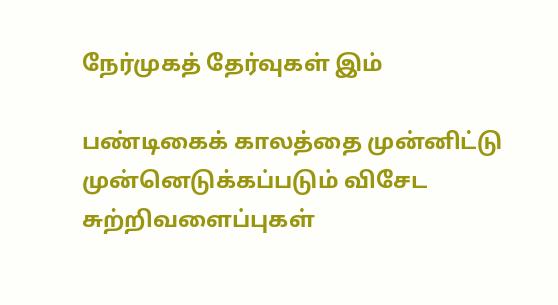நேர்முகத் தேர்வுகள் இம்

பண்டிகைக் காலத்தை முன்னிட்டு முன்னெடுக்கப்படும் விசேட சுற்றிவளைப்புகள்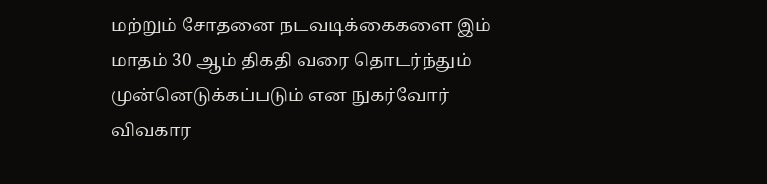மற்றும் சோதனை நடவடிக்கைகளை இம் மாதம் 30 ஆம் திகதி வரை தொடர்ந்தும் முன்னெடுக்கப்படும் என நுகர்வோர் விவகார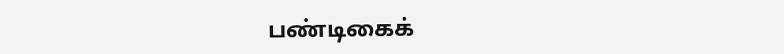பண்டிகைக்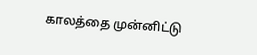காலத்தை முன்னிட்டு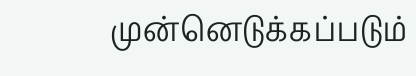முன்னெடுக்கப்படும்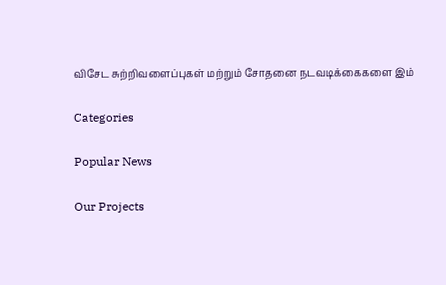விசேட சுற்றிவளைப்புகள் மற்றும் சோதனை நடவடிக்கைகளை இம்

Categories

Popular News

Our Projects